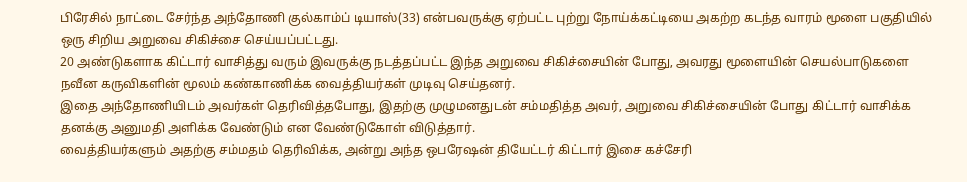பிரேசில் நாட்டை சேர்ந்த அந்தோணி குல்காம்ப் டியாஸ்(33) என்பவருக்கு ஏற்பட்ட புற்று நோய்க்கட்டியை அகற்ற கடந்த வாரம் மூளை பகுதியில் ஒரு சிறிய அறுவை சிகிச்சை செய்யப்பட்டது.
20 அண்டுகளாக கிட்டார் வாசித்து வரும் இவருக்கு நடத்தப்பட்ட இந்த அறுவை சிகிச்சையின் போது, அவரது மூளையின் செயல்பாடுகளை நவீன கருவிகளின் மூலம் கண்காணிக்க வைத்தியர்கள் முடிவு செய்தனர்.
இதை அந்தோணியிடம் அவர்கள் தெரிவித்தபோது, இதற்கு முழுமனதுடன் சம்மதித்த அவர், அறுவை சிகிச்சையின் போது கிட்டார் வாசிக்க தனக்கு அனுமதி அளிக்க வேண்டும் என வேண்டுகோள் விடுத்தார்.
வைத்தியர்களும் அதற்கு சம்மதம் தெரிவிக்க, அன்று அந்த ஒபரேஷன் தியேட்டர் கிட்டார் இசை கச்சேரி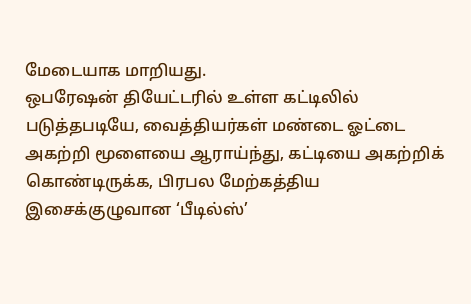மேடையாக மாறியது.
ஒபரேஷன் தியேட்டரில் உள்ள கட்டிலில் படுத்தபடியே, வைத்தியர்கள் மண்டை ஓட்டை அகற்றி மூளையை ஆராய்ந்து, கட்டியை அகற்றிக் கொண்டிருக்க, பிரபல மேற்கத்திய இசைக்குழுவான ‘பீடில்ஸ்’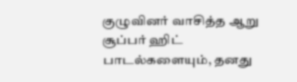குழுவினர் வாசித்த ஆறு சூப்பர் ஹிட் பாடல்களையும், தனது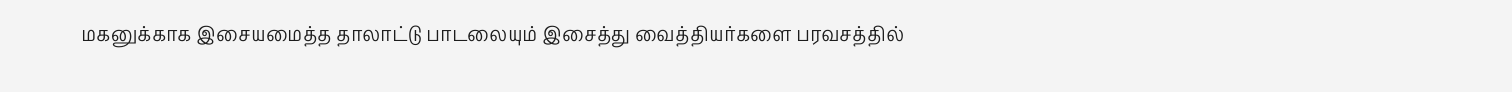மகனுக்காக இசையமைத்த தாலாட்டு பாடலையும் இசைத்து வைத்தியர்களை பரவசத்தில்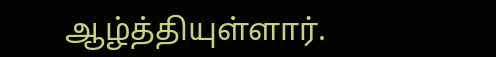ஆழ்த்தியுள்ளார்.